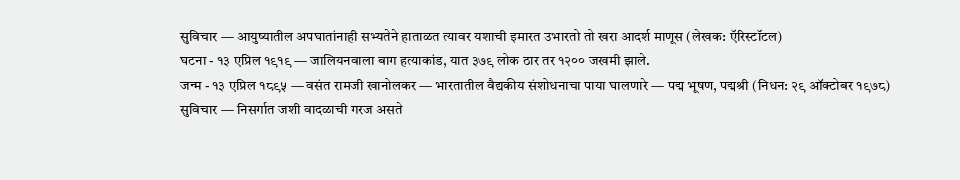सुविचार — आयुष्यातील अपघातांनाही सभ्यतेने हाताळत त्यावर यशाची इमारत उभारतो तो खरा आदर्श माणूस (लेखक: ऍरिस्टॉटल)
घटना - १३ एप्रिल १९१९ — जालियनवाला बाग हत्याकांड, यात ३७९ लोक ठार तर १२०० जखमी झाले.
जन्म - १३ एप्रिल १८९५ — वसंत रामजी खानोलकर — भारतातील वैद्यकीय संशोधनाचा पाया घालणारे — पद्म भूषण, पद्मश्री (निधन: २९ ऑक्टोबर १९७८)
सुविचार — निसर्गात जशी वादळाची गरज असते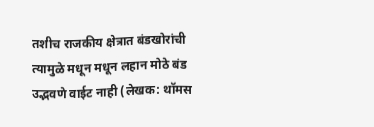तशीच राजकीय क्षेत्रात बंडखोरांची त्यामुळे मधून मधून लहान मोठे बंड उद्भवणे वाईट नाही (लेखक: थॉमस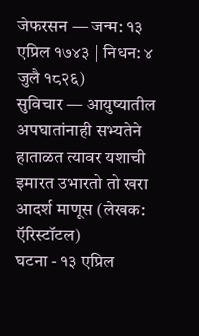जेफरसन — जन्म: १३ एप्रिल १७४३ | निधन: ४ जुलै १८२६)
सुविचार — आयुष्यातील अपघातांनाही सभ्यतेने हाताळत त्यावर यशाची इमारत उभारतो तो खरा आदर्श माणूस (लेखक: ऍरिस्टॉटल)
घटना - १३ एप्रिल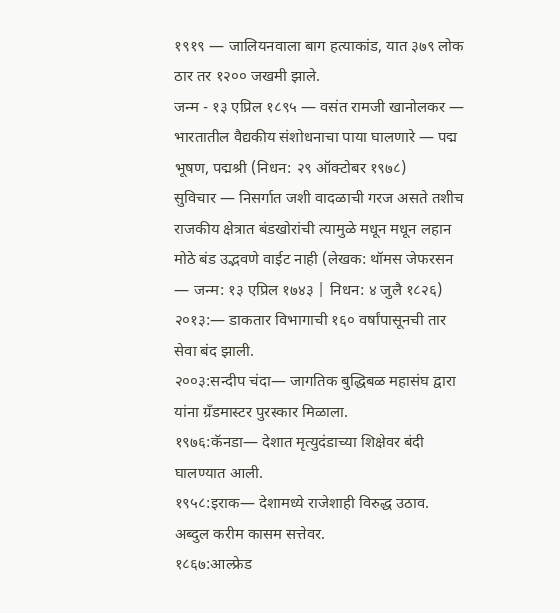१९१९ — जालियनवाला बाग हत्याकांड, यात ३७९ लोक ठार तर १२०० जखमी झाले.
जन्म - १३ एप्रिल १८९५ — वसंत रामजी खानोलकर — भारतातील वैद्यकीय संशोधनाचा पाया घालणारे — पद्म भूषण, पद्मश्री (निधन: २९ ऑक्टोबर १९७८)
सुविचार — निसर्गात जशी वादळाची गरज असते तशीच राजकीय क्षेत्रात बंडखोरांची त्यामुळे मधून मधून लहान मोठे बंड उद्भवणे वाईट नाही (लेखक: थॉमस जेफरसन — जन्म: १३ एप्रिल १७४३ | निधन: ४ जुलै १८२६)
२०१३:— डाकतार विभागाची १६० वर्षांपासूनची तार सेवा बंद झाली.
२००३:सन्दीप चंदा— जागतिक बुद्धिबळ महासंघ द्वारा यांना ग्रँडमास्टर पुरस्कार मिळाला.
१९७६:कॅनडा— देशात मृत्युदंडाच्या शिक्षेवर बंदी घालण्यात आली.
१९५८:इराक— देशामध्ये राजेशाही विरुद्ध उठाव. अब्दुल करीम कासम सत्तेवर.
१८६७:आल्फ्रेड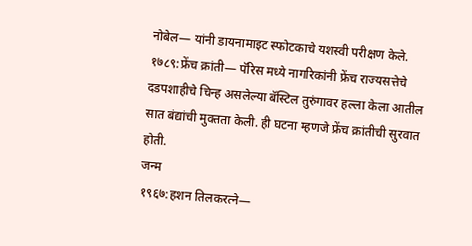नोबेल— यांनी डायनामाइट स्फोटकाचे यशस्वी परीक्षण केले.
१७८९:फ्रेंच क्रांती— पॅरिस मध्ये नागरिकांनी फ्रेंच राज्यसत्तेचे दडपशाहीचे चिन्ह असलेल्या बॅस्टिल तुरुंगावर हल्ला केला आतील सात बंद्यांची मुक्तता केली. ही घटना म्हणजे फ्रेंच क्रांतीची सुरवात होती.
जन्म
१९६७:हशन तिलकरत्ने—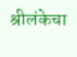श्रीलंकेचा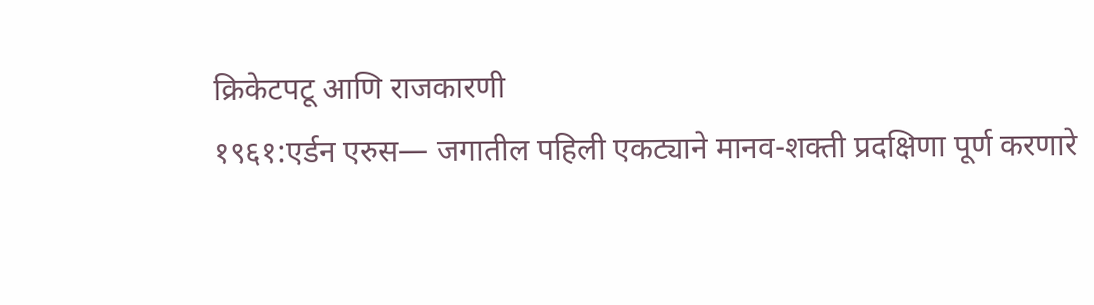क्रिकेटपटू आणि राजकारणी
१९६१:एर्डन एरुस— जगातील पहिली एकट्याने मानव-शक्ती प्रदक्षिणा पूर्ण करणारे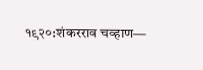१९२०:शंकरराव चव्हाण—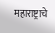महाराष्ट्राचे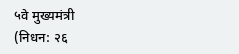५वे मुख्यमंत्री
(निधन: २६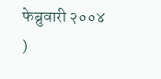फेब्रुवारी २००४
)